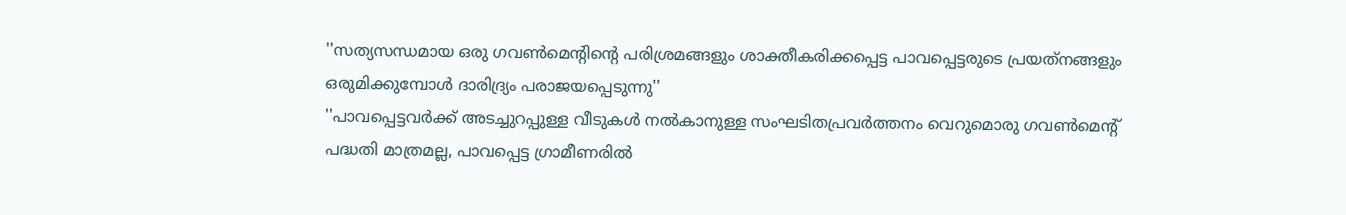''സത്യസന്ധമായ ഒരു ഗവണ്‍മെന്റിന്റെ പരിശ്രമങ്ങളും ശാക്തീകരിക്കപ്പെട്ട പാവപ്പെട്ടരുടെ പ്രയത്‌നങ്ങളും ഒരുമിക്കുമ്പോള്‍ ദാരിദ്ര്യം പരാജയപ്പെടുന്നു''
''പാവപ്പെട്ടവര്‍ക്ക് അടച്ചുറപ്പുള്ള വീടുകള്‍ നല്‍കാനുള്ള സംഘടിതപ്രവര്‍ത്തനം വെറുമൊരു ഗവണ്‍മെന്റ് പദ്ധതി മാത്രമല്ല, പാവപ്പെട്ട ഗ്രാമീണരില്‍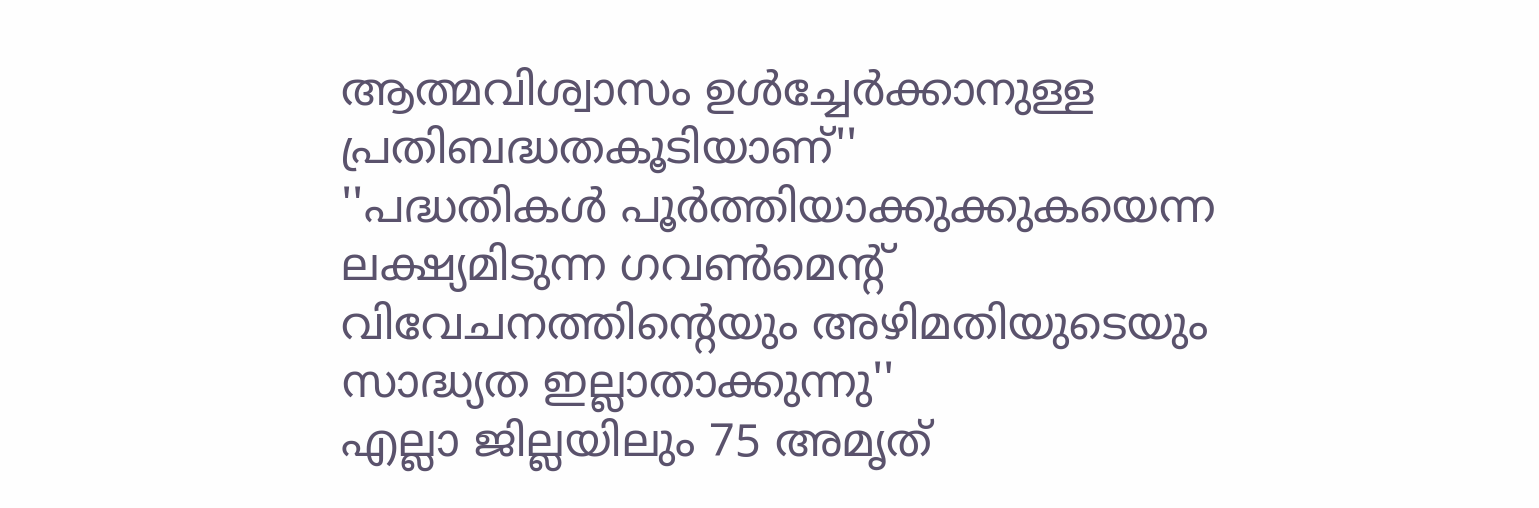ആത്മവിശ്വാസം ഉള്‍ച്ചേര്‍ക്കാനുള്ള പ്രതിബദ്ധതകൂടിയാണ്''
''പദ്ധതികള്‍ പൂർത്തിയാക്കുക്കുകയെന്ന ലക്ഷ്യമിടുന്ന ഗവണ്‍മെന്റ് വിവേചനത്തിന്റെയും അഴിമതിയുടെയും സാദ്ധ്യത ഇല്ലാതാക്കുന്നു''
എല്ലാ ജില്ലയിലും 75 അമൃത്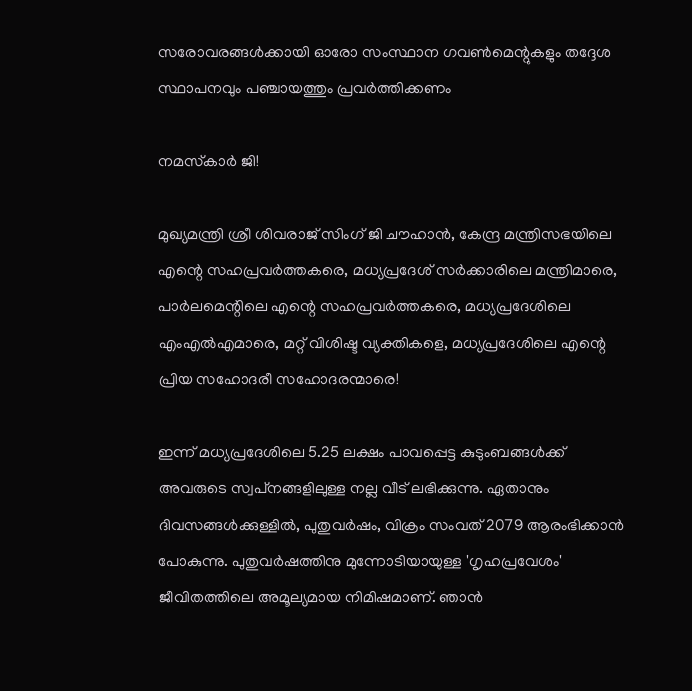സരോവരങ്ങള്‍ക്കായി ഓരോ സംസ്ഥാന ഗവണ്‍മെന്റുകളും തദ്ദേശ സ്ഥാപനവും പഞ്ചായത്തും പ്രവര്‍ത്തിക്കണം

നമസ്‌കാര്‍ ജി!

മുഖ്യമന്ത്രി ശ്രീ ശിവരാജ് സിംഗ് ജി ചൗഹാന്‍, കേന്ദ്ര മന്ത്രിസഭയിലെ എന്റെ സഹപ്രവര്‍ത്തകരെ, മധ്യപ്രദേശ് സര്‍ക്കാരിലെ മന്ത്രിമാരെ, പാര്‍ലമെന്റിലെ എന്റെ സഹപ്രവര്‍ത്തകരെ, മധ്യപ്രദേശിലെ എംഎല്‍എമാരെ, മറ്റ് വിശിഷ്ട വ്യക്തികളെ, മധ്യപ്രദേശിലെ എന്റെ പ്രിയ സഹോദരീ സഹോദരന്മാരെ!

ഇന്ന് മധ്യപ്രദേശിലെ 5.25 ലക്ഷം പാവപ്പെട്ട കുടുംബങ്ങള്‍ക്ക് അവരുടെ സ്വപ്‌നങ്ങളിലുള്ള നല്ല വീട് ലഭിക്കുന്നു. ഏതാനും ദിവസങ്ങള്‍ക്കുള്ളില്‍, പുതുവര്‍ഷം, വിക്രം സംവത് 2079 ആരംഭിക്കാന്‍ പോകുന്നു. പുതുവര്‍ഷത്തിനു മുന്നോടിയായുള്ള 'ഗൃഹപ്രവേശം' ജീവിതത്തിലെ അമൂല്യമായ നിമിഷമാണ്. ഞാന്‍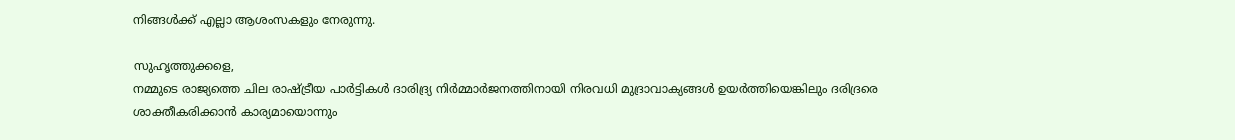നിങ്ങള്‍ക്ക് എല്ലാ ആശംസകളും നേരുന്നു.

സുഹൃത്തുക്കളെ,
നമ്മുടെ രാജ്യത്തെ ചില രാഷ്ട്രീയ പാര്‍ട്ടികള്‍ ദാരിദ്ര്യ നിര്‍മ്മാര്‍ജനത്തിനായി നിരവധി മുദ്രാവാക്യങ്ങള്‍ ഉയര്‍ത്തിയെങ്കിലും ദരിദ്രരെ ശാക്തീകരിക്കാന്‍ കാര്യമായൊന്നും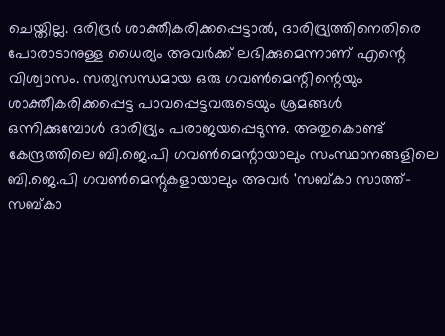ചെയ്തില്ല. ദരിദ്രര്‍ ശാക്തീകരിക്കപ്പെട്ടാല്‍, ദാരിദ്ര്യത്തിനെതിരെ പോരാടാനുള്ള ധൈര്യം അവര്‍ക്ക് ലഭിക്കുമെന്നാണ് എന്റെ വിശ്വാസം. സത്യസന്ധമായ ഒരു ഗവണ്‍മെന്റിന്റെയും ശാക്തീകരിക്കപ്പെട്ട പാവപ്പെട്ടവരുടെയും ശ്രമങ്ങള്‍ ഒന്നിക്കുമ്പോള്‍ ദാരിദ്ര്യം പരാജയപ്പെടുന്നു. അതുകൊണ്ട് കേന്ദ്രത്തിലെ ബി.ജെ.പി ഗവണ്‍മെന്റായാലും സംസ്ഥാനങ്ങളിലെ ബി.ജെ.പി ഗവണ്‍മെന്റുകളായാലും അവര്‍ 'സബ്കാ സാത്ത്-സബ്കാ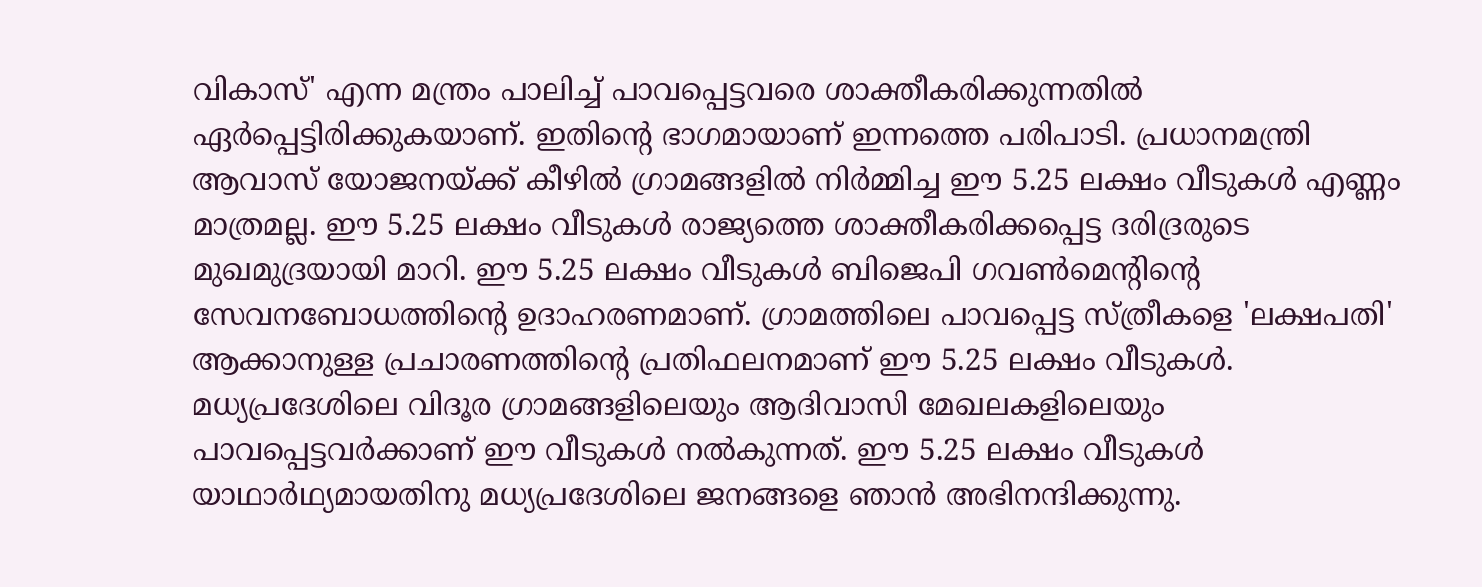വികാസ്' എന്ന മന്ത്രം പാലിച്ച് പാവപ്പെട്ടവരെ ശാക്തീകരിക്കുന്നതില്‍ ഏര്‍പ്പെട്ടിരിക്കുകയാണ്. ഇതിന്റെ ഭാഗമായാണ് ഇന്നത്തെ പരിപാടി. പ്രധാനമന്ത്രി ആവാസ് യോജനയ്ക്ക് കീഴില്‍ ഗ്രാമങ്ങളില്‍ നിര്‍മ്മിച്ച ഈ 5.25 ലക്ഷം വീടുകള്‍ എണ്ണം മാത്രമല്ല. ഈ 5.25 ലക്ഷം വീടുകള്‍ രാജ്യത്തെ ശാക്തീകരിക്കപ്പെട്ട ദരിദ്രരുടെ മുഖമുദ്രയായി മാറി. ഈ 5.25 ലക്ഷം വീടുകള്‍ ബിജെപി ഗവണ്‍മെന്റിന്റെ സേവനബോധത്തിന്റെ ഉദാഹരണമാണ്. ഗ്രാമത്തിലെ പാവപ്പെട്ട സ്ത്രീകളെ 'ലക്ഷപതി' ആക്കാനുള്ള പ്രചാരണത്തിന്റെ പ്രതിഫലനമാണ് ഈ 5.25 ലക്ഷം വീടുകള്‍. മധ്യപ്രദേശിലെ വിദൂര ഗ്രാമങ്ങളിലെയും ആദിവാസി മേഖലകളിലെയും പാവപ്പെട്ടവര്‍ക്കാണ് ഈ വീടുകള്‍ നല്‍കുന്നത്. ഈ 5.25 ലക്ഷം വീടുകള്‍ യാഥാര്‍ഥ്യമായതിനു മധ്യപ്രദേശിലെ ജനങ്ങളെ ഞാന്‍ അഭിനന്ദിക്കുന്നു.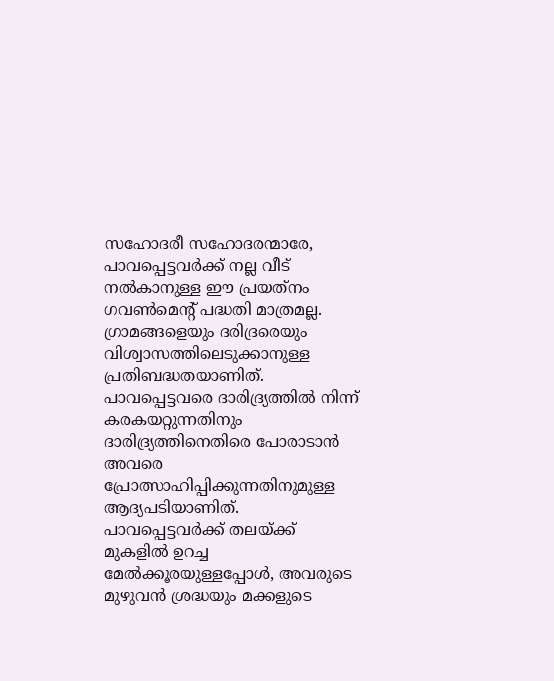സഹോദരീ സഹോദരന്മാരേ,
പാവപ്പെട്ടവര്‍ക്ക് നല്ല വീട് നല്‍കാനുള്ള ഈ പ്രയത്‌നം ഗവണ്‍മെന്റ് പദ്ധതി മാത്രമല്ല. ഗ്രാമങ്ങളെയും ദരിദ്രരെയും വിശ്വാസത്തിലെടുക്കാനുള്ള പ്രതിബദ്ധതയാണിത്. പാവപ്പെട്ടവരെ ദാരിദ്ര്യത്തില്‍ നിന്ന് കരകയറ്റുന്നതിനും ദാരിദ്ര്യത്തിനെതിരെ പോരാടാന്‍ അവരെ പ്രോത്സാഹിപ്പിക്കുന്നതിനുമുള്ള ആദ്യപടിയാണിത്. പാവപ്പെട്ടവര്‍ക്ക് തലയ്ക്ക് മുകളില്‍ ഉറച്ച മേല്‍ക്കൂരയുള്ളപ്പോള്‍, അവരുടെ മുഴുവന്‍ ശ്രദ്ധയും മക്കളുടെ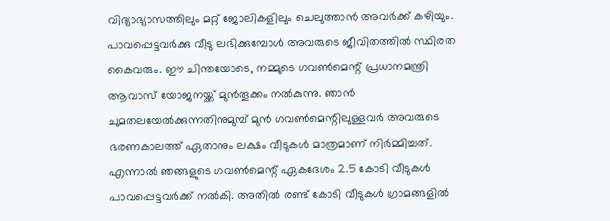വിദ്യാഭ്യാസത്തിലും മറ്റ് ജോലികളിലും ചെലുത്താന്‍ അവര്‍ക്ക് കഴിയും. പാവപ്പെട്ടവര്‍ക്കു വീടു ലഭിക്കുമ്പോള്‍ അവരുടെ ജീവിതത്തില്‍ സ്ഥിരത കൈവരും. ഈ ചിന്തയോടെ, നമ്മുടെ ഗവണ്‍മെന്റ് പ്രധാനമന്ത്രി ആവാസ് യോജനയ്ക്ക് മുന്‍തൂക്കം നല്‍കുന്നു. ഞാന്‍ ചുമതലയേല്‍ക്കുന്നതിനുമുമ്പ് മുന്‍ ഗവണ്‍മെന്റിലുള്ളവര്‍ അവരുടെ ഭരണകാലത്ത് ഏതാനും ലക്ഷം വീടുകള്‍ മാത്രമാണ് നിര്‍മ്മിച്ചത്. എന്നാല്‍ ഞങ്ങളുടെ ഗവണ്‍മെന്റ് ഏകദേശം 2.5 കോടി വീടുകള്‍ പാവപ്പെട്ടവര്‍ക്ക് നല്‍കി. അതില്‍ രണ്ട് കോടി വീടുകള്‍ ഗ്രാമങ്ങളില്‍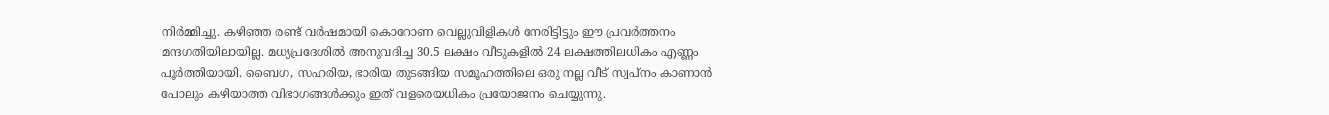നിര്‍മ്മിച്ചു. കഴിഞ്ഞ രണ്ട് വര്‍ഷമായി കൊറോണ വെല്ലുവിളികള്‍ നേരിട്ടിട്ടും ഈ പ്രവര്‍ത്തനം മന്ദഗതിയിലായില്ല. മധ്യപ്രദേശില്‍ അനുവദിച്ച 30.5 ലക്ഷം വീടുകളില്‍ 24 ലക്ഷത്തിലധികം എണ്ണം പൂര്‍ത്തിയായി. ബൈഗ, സഹരിയ, ഭാരിയ തുടങ്ങിയ സമൂഹത്തിലെ ഒരു നല്ല വീട് സ്വപ്നം കാണാന്‍ പോലും കഴിയാത്ത വിഭാഗങ്ങള്‍ക്കും ഇത് വളരെയധികം പ്രയോജനം ചെയ്യുന്നു.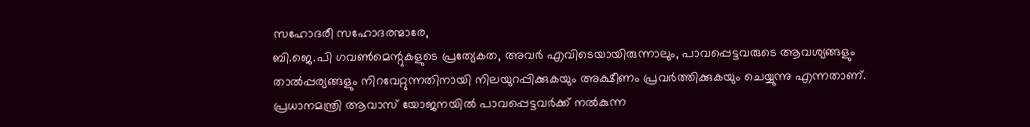സഹോദരീ സഹോദരന്മാരേ,
ബി.ജെ.പി ഗവണ്‍മെന്റുകളുടെ പ്രത്യേകത, അവര്‍ എവിടെയായിരുന്നാലും, പാവപ്പെട്ടവരുടെ ആവശ്യങ്ങളും താല്‍പ്പര്യങ്ങളും നിറവേറ്റുന്നതിനായി നിലയുറപ്പിക്കുകയും അക്ഷീണം പ്രവര്‍ത്തിക്കുകയും ചെയ്യുന്നു എന്നതാണ്. പ്രധാനമന്ത്രി ആവാസ് യോജനയില്‍ പാവപ്പെട്ടവര്‍ക്ക് നല്‍കുന്ന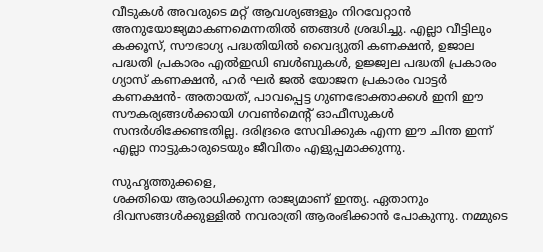വീടുകള്‍ അവരുടെ മറ്റ് ആവശ്യങ്ങളും നിറവേറ്റാന്‍ അനുയോജ്യമാകണമെന്നതില്‍ ഞങ്ങള്‍ ശ്രദ്ധിച്ചു. എല്ലാ വീട്ടിലും കക്കൂസ്, സൗഭാഗ്യ പദ്ധതിയില്‍ വൈദ്യുതി കണക്ഷന്‍, ഉജാല പദ്ധതി പ്രകാരം എല്‍ഇഡി ബള്‍ബുകള്‍, ഉജ്ജ്വല പദ്ധതി പ്രകാരം ഗ്യാസ് കണക്ഷന്‍, ഹര്‍ ഘര്‍ ജല്‍ യോജന പ്രകാരം വാട്ടര്‍ കണക്ഷന്‍- അതായത്, പാവപ്പെട്ട ഗുണഭോക്താക്കള്‍ ഇനി ഈ സൗകര്യങ്ങള്‍ക്കായി ഗവണ്‍മെന്റ് ഓഫീസുകള്‍ സന്ദര്‍ശിക്കേണ്ടതില്ല. ദരിദ്രരെ സേവിക്കുക എന്ന ഈ ചിന്ത ഇന്ന് എല്ലാ നാട്ടുകാരുടെയും ജീവിതം എളുപ്പമാക്കുന്നു.

സുഹൃത്തുക്കളെ,
ശക്തിയെ ആരാധിക്കുന്ന രാജ്യമാണ് ഇന്ത്യ. ഏതാനും ദിവസങ്ങള്‍ക്കുള്ളില്‍ നവരാത്രി ആരംഭിക്കാന്‍ പോകുന്നു. നമ്മുടെ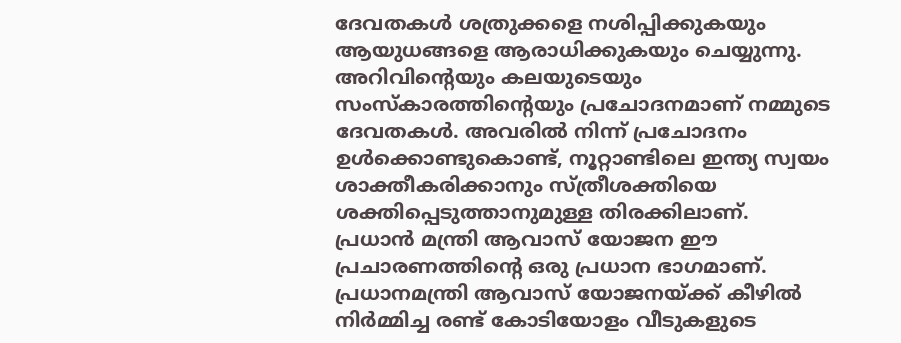ദേവതകള്‍ ശത്രുക്കളെ നശിപ്പിക്കുകയും ആയുധങ്ങളെ ആരാധിക്കുകയും ചെയ്യുന്നു. അറിവിന്റെയും കലയുടെയും സംസ്‌കാരത്തിന്റെയും പ്രചോദനമാണ് നമ്മുടെ ദേവതകള്‍. അവരില്‍ നിന്ന് പ്രചോദനം ഉള്‍ക്കൊണ്ടുകൊണ്ട്, നൂറ്റാണ്ടിലെ ഇന്ത്യ സ്വയം ശാക്തീകരിക്കാനും സ്ത്രീശക്തിയെ ശക്തിപ്പെടുത്താനുമുള്ള തിരക്കിലാണ്. പ്രധാന്‍ മന്ത്രി ആവാസ് യോജന ഈ പ്രചാരണത്തിന്റെ ഒരു പ്രധാന ഭാഗമാണ്. പ്രധാനമന്ത്രി ആവാസ് യോജനയ്ക്ക് കീഴില്‍ നിര്‍മ്മിച്ച രണ്ട് കോടിയോളം വീടുകളുടെ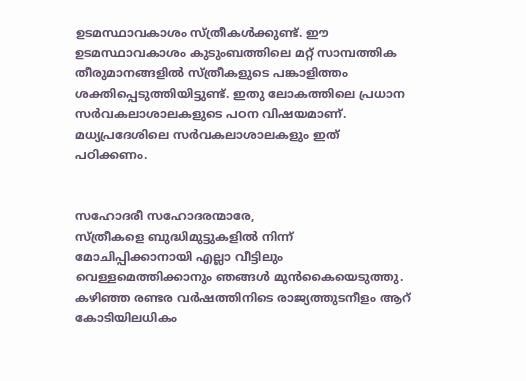ഉടമസ്ഥാവകാശം സ്ത്രീകള്‍ക്കുണ്ട്. ഈ ഉടമസ്ഥാവകാശം കുടുംബത്തിലെ മറ്റ് സാമ്പത്തിക തീരുമാനങ്ങളില്‍ സ്ത്രീകളുടെ പങ്കാളിത്തം ശക്തിപ്പെടുത്തിയിട്ടുണ്ട്. ഇതു ലോകത്തിലെ പ്രധാന സര്‍വകലാശാലകളുടെ പഠന വിഷയമാണ്. മധ്യപ്രദേശിലെ സര്‍വകലാശാലകളും ഇത് പഠിക്കണം.


സഹോദരീ സഹോദരന്മാരേ,
സ്ത്രീകളെ ബുദ്ധിമുട്ടുകളില്‍ നിന്ന് മോചിപ്പിക്കാനായി എല്ലാ വീട്ടിലും വെള്ളമെത്തിക്കാനും ഞങ്ങള്‍ മുന്‍കൈയെടുത്തു. കഴിഞ്ഞ രണ്ടര വര്‍ഷത്തിനിടെ രാജ്യത്തുടനീളം ആറ് കോടിയിലധികം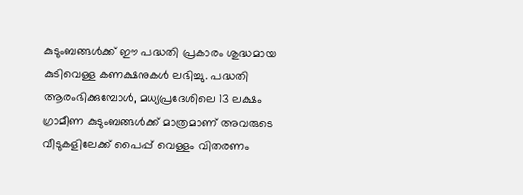കുടുംബങ്ങള്‍ക്ക് ഈ പദ്ധതി പ്രകാരം ശുദ്ധമായ കുടിവെള്ള കണക്ഷനുകള്‍ ലഭിച്ചു. പദ്ധതി ആരംഭിക്കുമ്പോള്‍, മധ്യപ്രദേശിലെ 13 ലക്ഷം ഗ്രാമീണ കുടുംബങ്ങള്‍ക്ക് മാത്രമാണ് അവരുടെ വീടുകളിലേക്ക് പൈപ്പ് വെള്ളം വിതരണം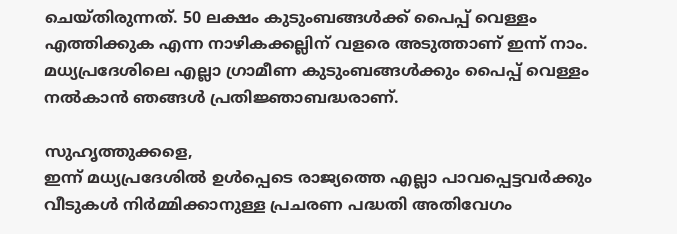ചെയ്തിരുന്നത്. 50 ലക്ഷം കുടുംബങ്ങള്‍ക്ക് പൈപ്പ് വെള്ളം എത്തിക്കുക എന്ന നാഴികക്കല്ലിന് വളരെ അടുത്താണ് ഇന്ന് നാം. മധ്യപ്രദേശിലെ എല്ലാ ഗ്രാമീണ കുടുംബങ്ങള്‍ക്കും പൈപ്പ് വെള്ളം നല്‍കാന്‍ ഞങ്ങള്‍ പ്രതിജ്ഞാബദ്ധരാണ്.

സുഹൃത്തുക്കളെ,
ഇന്ന് മധ്യപ്രദേശില്‍ ഉള്‍പ്പെടെ രാജ്യത്തെ എല്ലാ പാവപ്പെട്ടവര്‍ക്കും വീടുകള്‍ നിര്‍മ്മിക്കാനുള്ള പ്രചരണ പദ്ധതി അതിവേഗം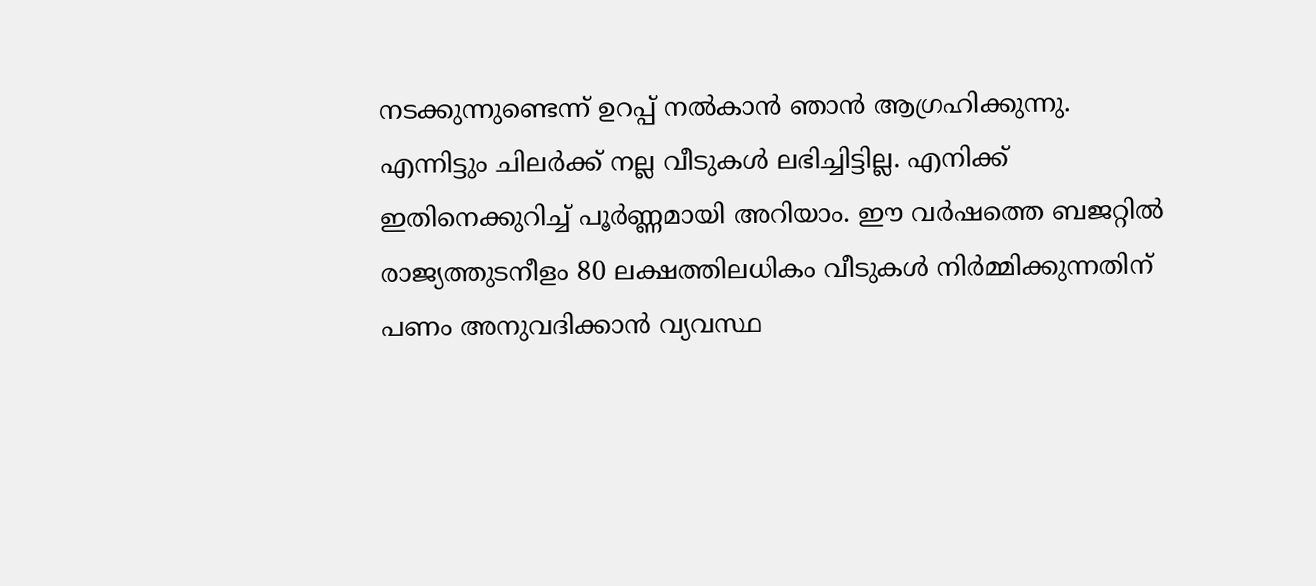നടക്കുന്നുണ്ടെന്ന് ഉറപ്പ് നല്‍കാന്‍ ഞാന്‍ ആഗ്രഹിക്കുന്നു. എന്നിട്ടും ചിലര്‍ക്ക് നല്ല വീടുകള്‍ ലഭിച്ചിട്ടില്ല. എനിക്ക് ഇതിനെക്കുറിച്ച് പൂര്‍ണ്ണമായി അറിയാം. ഈ വര്‍ഷത്തെ ബജറ്റില്‍ രാജ്യത്തുടനീളം 80 ലക്ഷത്തിലധികം വീടുകള്‍ നിര്‍മ്മിക്കുന്നതിന് പണം അനുവദിക്കാന്‍ വ്യവസ്ഥ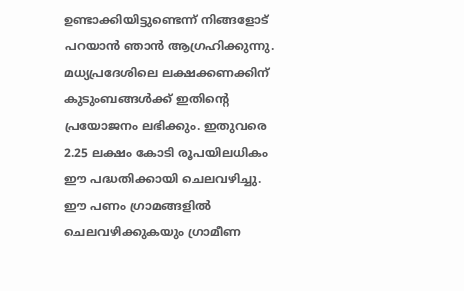ഉണ്ടാക്കിയിട്ടുണ്ടെന്ന് നിങ്ങളോട് പറയാന്‍ ഞാന്‍ ആഗ്രഹിക്കുന്നു. മധ്യപ്രദേശിലെ ലക്ഷക്കണക്കിന് കുടുംബങ്ങള്‍ക്ക് ഇതിന്റെ പ്രയോജനം ലഭിക്കും. ഇതുവരെ 2.25 ലക്ഷം കോടി രൂപയിലധികം ഈ പദ്ധതിക്കായി ചെലവഴിച്ചു. ഈ പണം ഗ്രാമങ്ങളില്‍ ചെലവഴിക്കുകയും ഗ്രാമീണ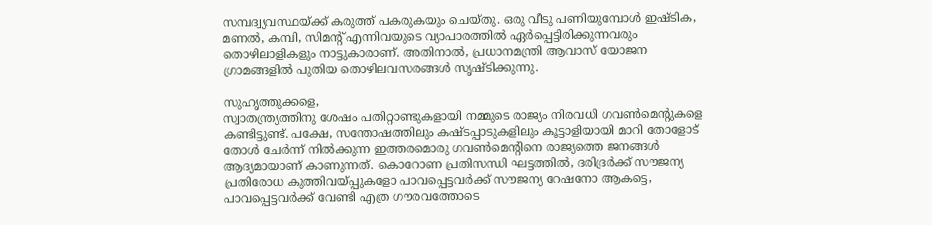സമ്പദ്വ്യവസ്ഥയ്ക്ക് കരുത്ത് പകരുകയും ചെയ്തു. ഒരു വീടു പണിയുമ്പോള്‍ ഇഷ്ടിക, മണല്‍, കമ്പി, സിമന്റ് എന്നിവയുടെ വ്യാപാരത്തില്‍ ഏര്‍പ്പെട്ടിരിക്കുന്നവരും തൊഴിലാളികളും നാട്ടുകാരാണ്. അതിനാല്‍, പ്രധാനമന്ത്രി ആവാസ് യോജന ഗ്രാമങ്ങളില്‍ പുതിയ തൊഴിലവസരങ്ങള്‍ സൃഷ്ടിക്കുന്നു.

സുഹൃത്തുക്കളെ,
സ്വാതന്ത്ര്യത്തിനു ശേഷം പതിറ്റാണ്ടുകളായി നമ്മുടെ രാജ്യം നിരവധി ഗവണ്‍മെന്റുകളെ കണ്ടിട്ടുണ്ട്. പക്ഷേ, സന്തോഷത്തിലും കഷ്ടപ്പാടുകളിലും കൂട്ടാളിയായി മാറി തോളോട് തോള്‍ ചേര്‍ന്ന് നില്‍ക്കുന്ന ഇത്തരമൊരു ഗവണ്‍മെന്റിനെ രാജ്യത്തെ ജനങ്ങള്‍ ആദ്യമായാണ് കാണുന്നത്. കൊറോണ പ്രതിസന്ധി ഘട്ടത്തില്‍, ദരിദ്രര്‍ക്ക് സൗജന്യ പ്രതിരോധ കുത്തിവയ്പ്പുകളോ പാവപ്പെട്ടവര്‍ക്ക് സൗജന്യ റേഷനോ ആകട്ടെ, പാവപ്പെട്ടവര്‍ക്ക് വേണ്ടി എത്ര ഗൗരവത്തോടെ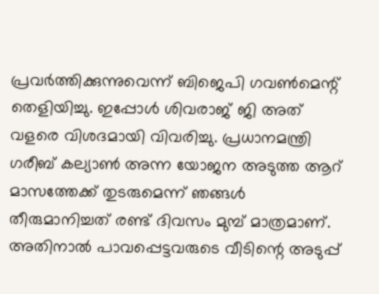പ്രവര്‍ത്തിക്കുന്നുവെന്ന് ബിജെപി ഗവണ്‍മെന്റ് തെളിയിച്ചു. ഇപ്പോള്‍ ശിവരാജ് ജി അത് വളരെ വിശദമായി വിവരിച്ചു. പ്രധാനമന്ത്രി ഗരീബ് കല്യാണ്‍ അന്ന യോജന അടുത്ത ആറ് മാസത്തേക്ക് തുടരുമെന്ന് ഞങ്ങള്‍ തീരുമാനിച്ചത് രണ്ട് ദിവസം മുമ്പ് മാത്രമാണ്. അതിനാല്‍ പാവപ്പെട്ടവരുടെ വീടിന്റെ അടുപ്പ്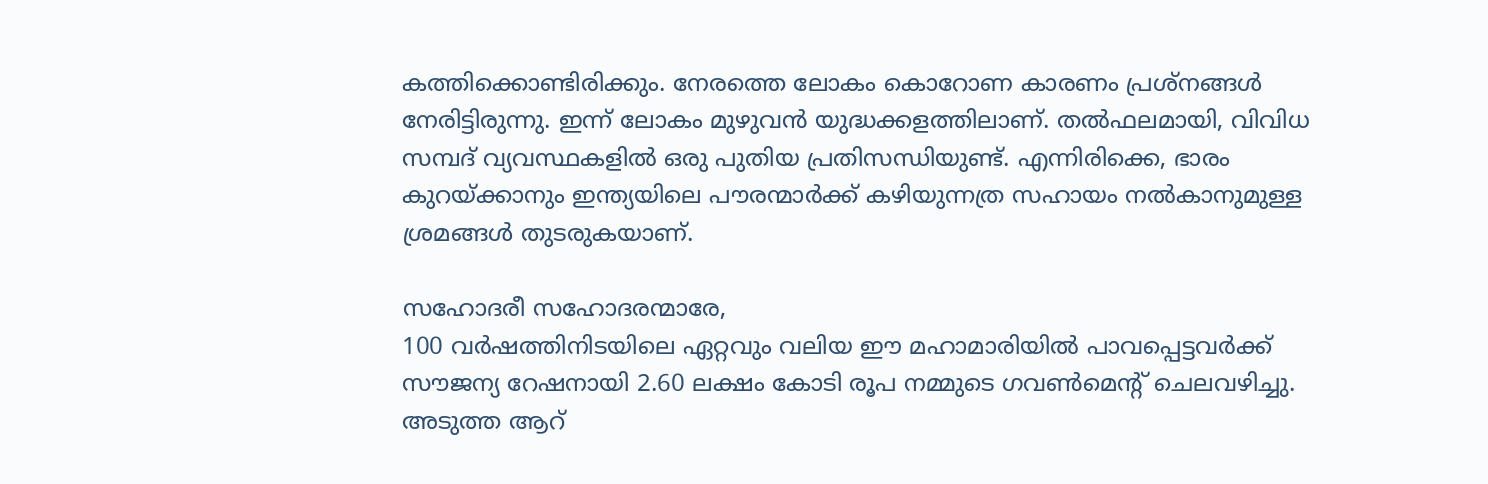കത്തിക്കൊണ്ടിരിക്കും. നേരത്തെ ലോകം കൊറോണ കാരണം പ്രശ്നങ്ങള്‍ നേരിട്ടിരുന്നു. ഇന്ന് ലോകം മുഴുവന്‍ യുദ്ധക്കളത്തിലാണ്. തല്‍ഫലമായി, വിവിധ സമ്പദ് വ്യവസ്ഥകളില്‍ ഒരു പുതിയ പ്രതിസന്ധിയുണ്ട്. എന്നിരിക്കെ, ഭാരം കുറയ്ക്കാനും ഇന്ത്യയിലെ പൗരന്മാര്‍ക്ക് കഴിയുന്നത്ര സഹായം നല്‍കാനുമുള്ള ശ്രമങ്ങള്‍ തുടരുകയാണ്.

സഹോദരീ സഹോദരന്മാരേ,
100 വര്‍ഷത്തിനിടയിലെ ഏറ്റവും വലിയ ഈ മഹാമാരിയില്‍ പാവപ്പെട്ടവര്‍ക്ക് സൗജന്യ റേഷനായി 2.60 ലക്ഷം കോടി രൂപ നമ്മുടെ ഗവണ്‍മെന്റ് ചെലവഴിച്ചു. അടുത്ത ആറ്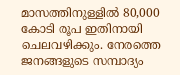മാസത്തിനുള്ളില്‍ 80,000 കോടി രൂപ ഇതിനായി ചെലവഴിക്കും. നേരത്തെ ജനങ്ങളുടെ സമ്പാദ്യം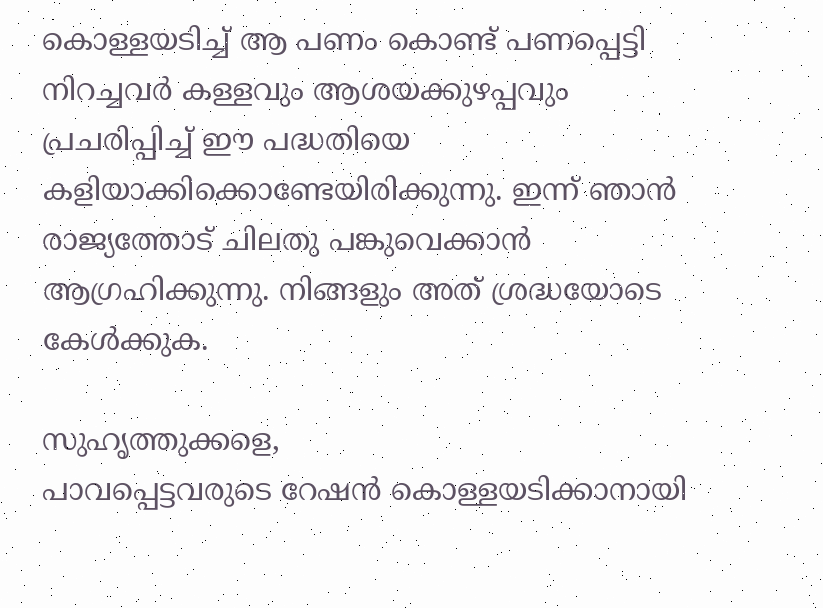കൊള്ളയടിച്ച് ആ പണം കൊണ്ട് പണപ്പെട്ടി നിറച്ചവര്‍ കള്ളവും ആശയക്കുഴപ്പവും പ്രചരിപ്പിച്ച് ഈ പദ്ധതിയെ കളിയാക്കിക്കൊണ്ടേയിരിക്കുന്നു. ഇന്ന് ഞാന്‍ രാജ്യത്തോട് ചിലതു പങ്കുവെക്കാന്‍ ആഗ്രഹിക്കുന്നു. നിങ്ങളും അത് ശ്രദ്ധയോടെ കേള്‍ക്കുക.

സുഹൃത്തുക്കളെ,
പാവപ്പെട്ടവരുടെ റേഷന്‍ കൊള്ളയടിക്കാനായി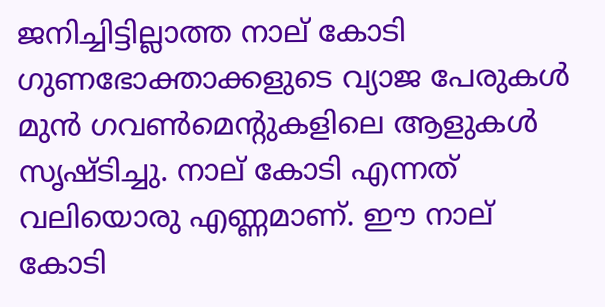ജനിച്ചിട്ടില്ലാത്ത നാല് കോടി ഗുണഭോക്താക്കളുടെ വ്യാജ പേരുകള്‍ മുന്‍ ഗവണ്‍മെന്റുകളിലെ ആളുകള്‍ സൃഷ്ടിച്ചു. നാല് കോടി എന്നത് വലിയൊരു എണ്ണമാണ്. ഈ നാല് കോടി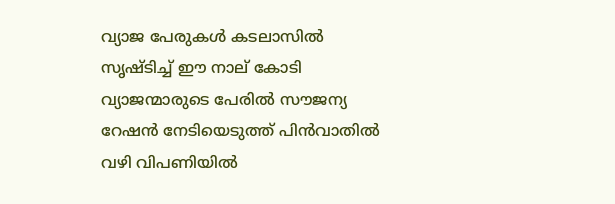വ്യാജ പേരുകള്‍ കടലാസില്‍ സൃഷ്ടിച്ച് ഈ നാല് കോടി വ്യാജന്മാരുടെ പേരില്‍ സൗജന്യ റേഷന്‍ നേടിയെടുത്ത് പിന്‍വാതില്‍ വഴി വിപണിയില്‍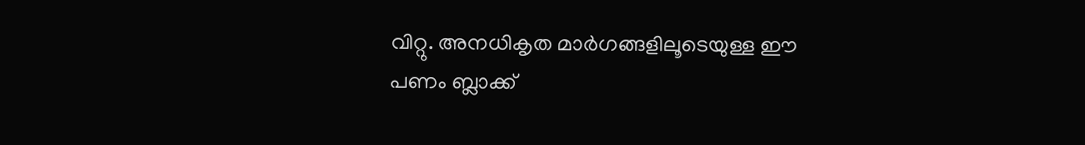വിറ്റു. അനധികൃത മാര്‍ഗങ്ങളിലൂടെയുള്ള ഈ പണം ബ്ലാക്ക്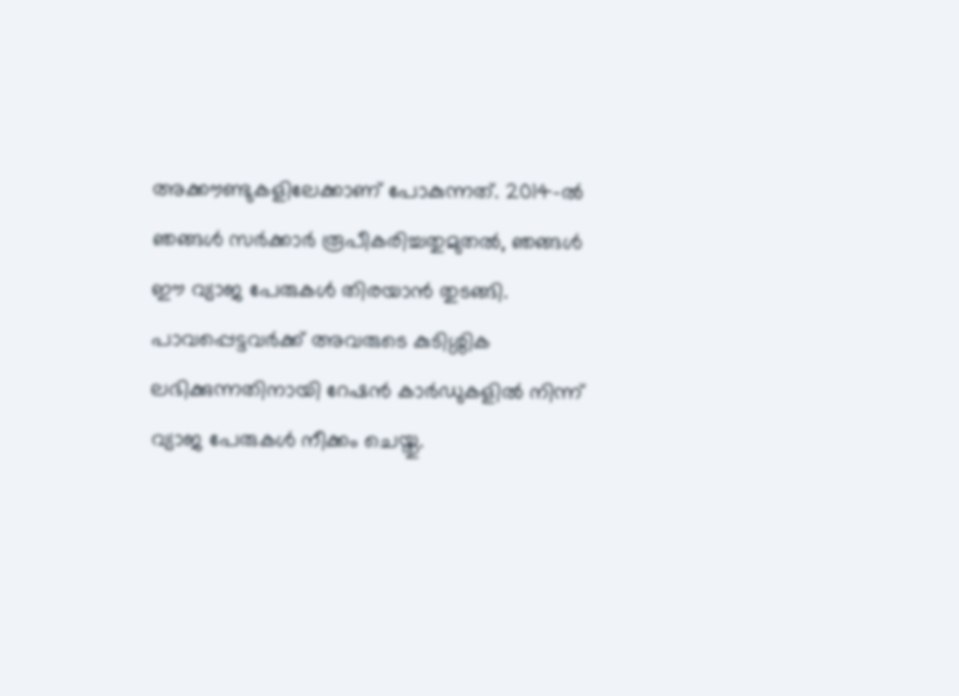അക്കൗണ്ടുകളിലേക്കാണ് പോകുന്നത്. 2014-ല്‍ ഞങ്ങള്‍ സര്‍ക്കാര്‍ രൂപീകരിച്ചതുമുതല്‍, ഞങ്ങള്‍ ഈ വ്യാജ പേരുകള്‍ തിരയാന്‍ തുടങ്ങി. പാവപ്പെട്ടവര്‍ക്ക് അവരുടെ കുടിശ്ശിക ലഭിക്കുന്നതിനായി റേഷന്‍ കാര്‍ഡുകളില്‍ നിന്ന് വ്യാജ പേരുകള്‍ നീക്കം ചെയ്തു.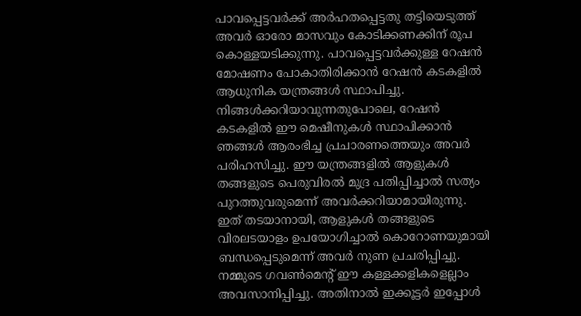പാവപ്പെട്ടവര്‍ക്ക് അര്‍ഹതപ്പെട്ടതു തട്ടിയെടുത്ത് അവര്‍ ഓരോ മാസവും കോടിക്കണക്കിന് രൂപ കൊള്ളയടിക്കുന്നു. പാവപ്പെട്ടവര്‍ക്കുള്ള റേഷന്‍ മോഷണം പോകാതിരിക്കാന്‍ റേഷന്‍ കടകളില്‍ ആധുനിക യന്ത്രങ്ങള്‍ സ്ഥാപിച്ചു. നിങ്ങള്‍ക്കറിയാവുന്നതുപോലെ, റേഷന്‍ കടകളില്‍ ഈ മെഷീനുകള്‍ സ്ഥാപിക്കാന്‍ ഞങ്ങള്‍ ആരംഭിച്ച പ്രചാരണത്തെയും അവര്‍ പരിഹസിച്ചു. ഈ യന്ത്രങ്ങളില്‍ ആളുകള്‍ തങ്ങളുടെ പെരുവിരല്‍ മുദ്ര പതിപ്പിച്ചാല്‍ സത്യം പുറത്തുവരുമെന്ന് അവര്‍ക്കറിയാമായിരുന്നു. ഇത് തടയാനായി, ആളുകള്‍ തങ്ങളുടെ വിരലടയാളം ഉപയോഗിച്ചാല്‍ കൊറോണയുമായി ബന്ധപ്പെടുമെന്ന് അവര്‍ നുണ പ്രചരിപ്പിച്ചു. നമ്മുടെ ഗവണ്‍മെന്റ് ഈ കള്ളക്കളികളെല്ലാം അവസാനിപ്പിച്ചു. അതിനാല്‍ ഇക്കൂട്ടര്‍ ഇപ്പോള്‍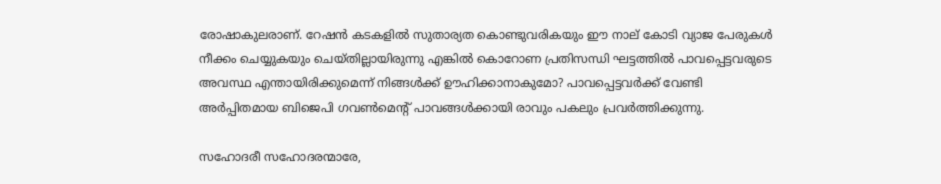രോഷാകുലരാണ്. റേഷന്‍ കടകളില്‍ സുതാര്യത കൊണ്ടുവരികയും ഈ നാല് കോടി വ്യാജ പേരുകള്‍ നീക്കം ചെയ്യുകയും ചെയ്തില്ലായിരുന്നു എങ്കില്‍ കൊറോണ പ്രതിസന്ധി ഘട്ടത്തില്‍ പാവപ്പെട്ടവരുടെ അവസ്ഥ എന്തായിരിക്കുമെന്ന് നിങ്ങള്‍ക്ക് ഊഹിക്കാനാകുമോ? പാവപ്പെട്ടവര്‍ക്ക് വേണ്ടി അര്‍പ്പിതമായ ബിജെപി ഗവണ്‍മെന്റ് പാവങ്ങള്‍ക്കായി രാവും പകലും പ്രവര്‍ത്തിക്കുന്നു.

സഹോദരീ സഹോദരന്മാരേ,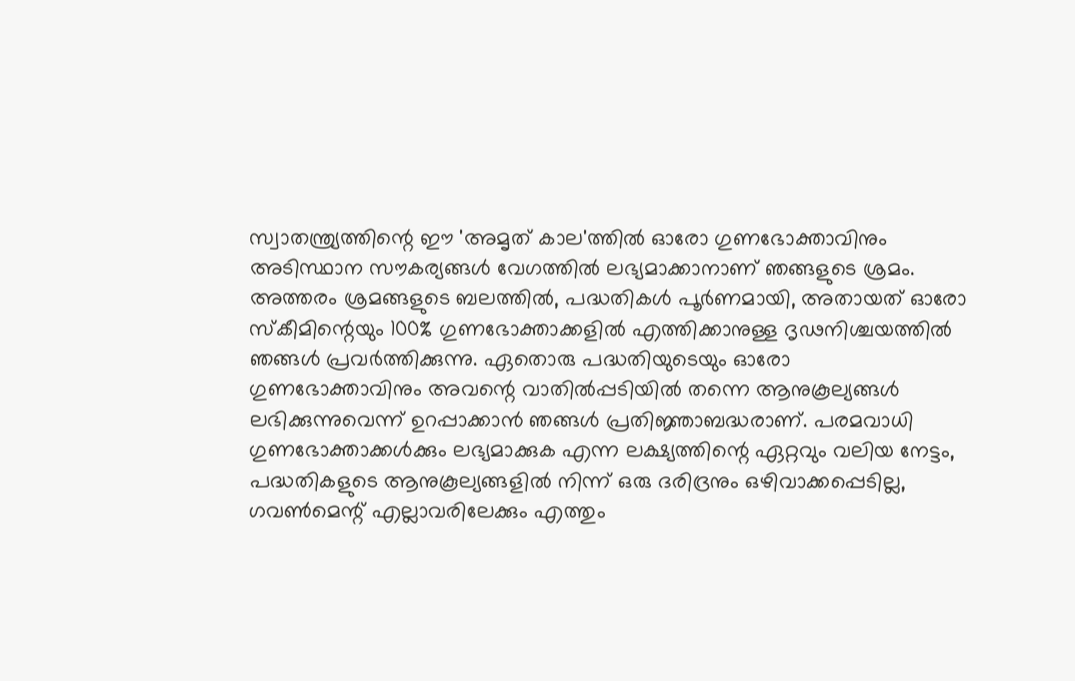സ്വാതന്ത്ര്യത്തിന്റെ ഈ 'അമൃത് കാല'ത്തില്‍ ഓരോ ഗുണഭോക്താവിനും അടിസ്ഥാന സൗകര്യങ്ങള്‍ വേഗത്തില്‍ ലഭ്യമാക്കാനാണ് ഞങ്ങളുടെ ശ്രമം. അത്തരം ശ്രമങ്ങളുടെ ബലത്തില്‍, പദ്ധതികള്‍ പൂര്‍ണമായി, അതായത് ഓരോ സ്‌കീമിന്റെയും 100% ഗുണഭോക്താക്കളില്‍ എത്തിക്കാനുള്ള ദൃഢനിശ്ചയത്തില്‍ ഞങ്ങള്‍ പ്രവര്‍ത്തിക്കുന്നു. ഏതൊരു പദ്ധതിയുടെയും ഓരോ ഗുണഭോക്താവിനും അവന്റെ വാതില്‍പ്പടിയില്‍ തന്നെ ആനുകൂല്യങ്ങള്‍ ലഭിക്കുന്നുവെന്ന് ഉറപ്പാക്കാന്‍ ഞങ്ങള്‍ പ്രതിജ്ഞാബദ്ധരാണ്. പരമവാധി ഗുണഭോക്താക്കള്‍ക്കും ലഭ്യമാക്കുക എന്ന ലക്ഷ്യത്തിന്റെ ഏറ്റവും വലിയ നേട്ടം, പദ്ധതികളുടെ ആനുകൂല്യങ്ങളില്‍ നിന്ന് ഒരു ദരിദ്രനും ഒഴിവാക്കപ്പെടില്ല, ഗവണ്‍മെന്റ് എല്ലാവരിലേക്കും എത്തും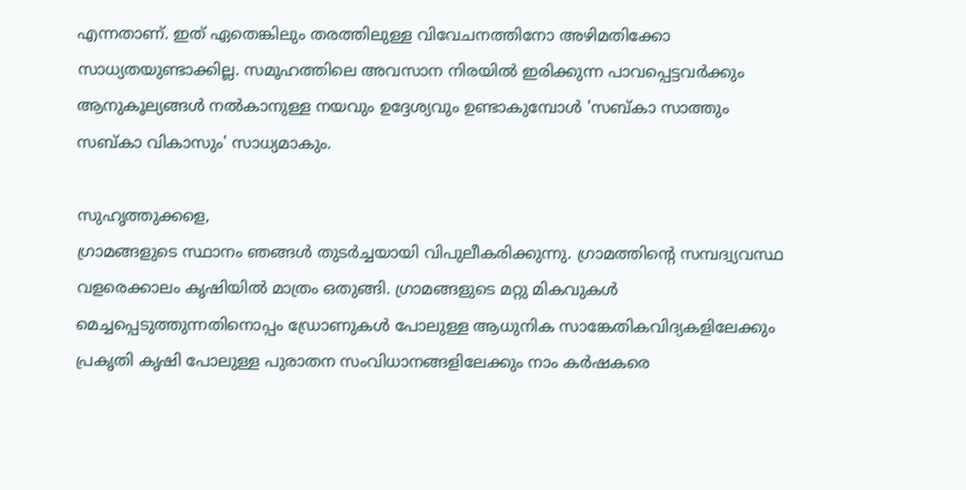എന്നതാണ്. ഇത് ഏതെങ്കിലും തരത്തിലുള്ള വിവേചനത്തിനോ അഴിമതിക്കോ സാധ്യതയുണ്ടാക്കില്ല. സമൂഹത്തിലെ അവസാന നിരയില്‍ ഇരിക്കുന്ന പാവപ്പെട്ടവര്‍ക്കും ആനുകൂല്യങ്ങള്‍ നല്‍കാനുള്ള നയവും ഉദ്ദേശ്യവും ഉണ്ടാകുമ്പോള്‍ 'സബ്കാ സാത്തും സബ്കാ വികാസും' സാധ്യമാകും.

സുഹൃത്തുക്കളെ,
ഗ്രാമങ്ങളുടെ സ്ഥാനം ഞങ്ങള്‍ തുടര്‍ച്ചയായി വിപുലീകരിക്കുന്നു. ഗ്രാമത്തിന്റെ സമ്പദ്വ്യവസ്ഥ വളരെക്കാലം കൃഷിയില്‍ മാത്രം ഒതുങ്ങി. ഗ്രാമങ്ങളുടെ മറ്റു മികവുകള്‍ മെച്ചപ്പെടുത്തുന്നതിനൊപ്പം ഡ്രോണുകള്‍ പോലുള്ള ആധുനിക സാങ്കേതികവിദ്യകളിലേക്കും പ്രകൃതി കൃഷി പോലുള്ള പുരാതന സംവിധാനങ്ങളിലേക്കും നാം കര്‍ഷകരെ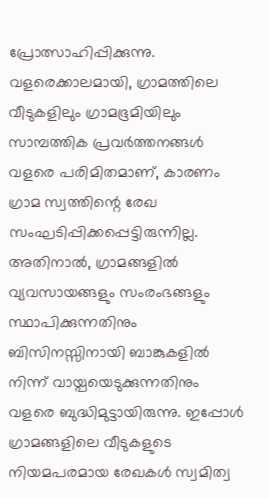പ്രോത്സാഹിപ്പിക്കുന്നു. വളരെക്കാലമായി, ഗ്രാമത്തിലെ വീടുകളിലും ഗ്രാമഭൂമിയിലും സാമ്പത്തിക പ്രവര്‍ത്തനങ്ങള്‍ വളരെ പരിമിതമാണ്, കാരണം ഗ്രാമ സ്വത്തിന്റെ രേഖ സംഘടിപ്പിക്കപ്പെട്ടിരുന്നില്ല. അതിനാല്‍, ഗ്രാമങ്ങളില്‍ വ്യവസായങ്ങളും സംരംഭങ്ങളും സ്ഥാപിക്കുന്നതിനും ബിസിനസ്സിനായി ബാങ്കുകളില്‍ നിന്ന് വായ്പയെടുക്കുന്നതിനും വളരെ ബുദ്ധിമുട്ടായിരുന്നു. ഇപ്പോള്‍ ഗ്രാമങ്ങളിലെ വീടുകളുടെ നിയമപരമായ രേഖകള്‍ സ്വമിത്വ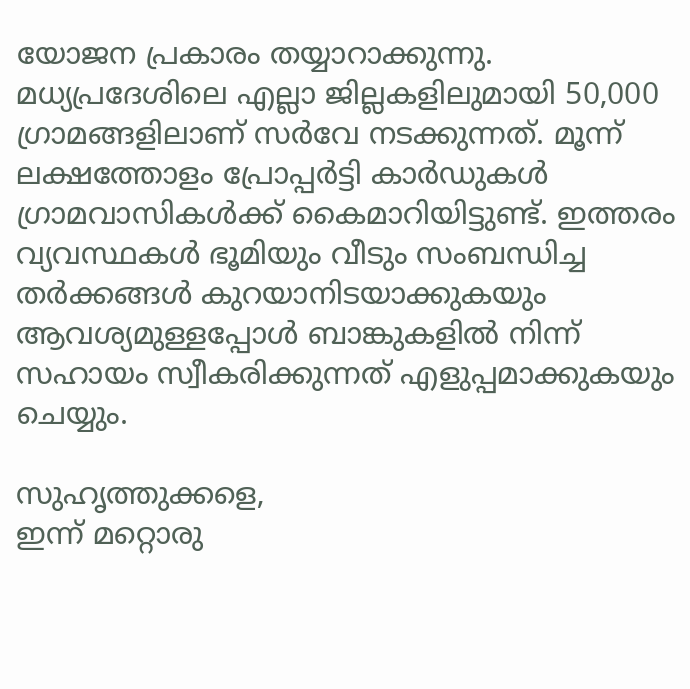യോജന പ്രകാരം തയ്യാറാക്കുന്നു. മധ്യപ്രദേശിലെ എല്ലാ ജില്ലകളിലുമായി 50,000 ഗ്രാമങ്ങളിലാണ് സര്‍വേ നടക്കുന്നത്. മൂന്ന് ലക്ഷത്തോളം പ്രോപ്പര്‍ട്ടി കാര്‍ഡുകള്‍ ഗ്രാമവാസികള്‍ക്ക് കൈമാറിയിട്ടുണ്ട്. ഇത്തരം വ്യവസ്ഥകള്‍ ഭൂമിയും വീടും സംബന്ധിച്ച തര്‍ക്കങ്ങള്‍ കുറയാനിടയാക്കുകയും ആവശ്യമുള്ളപ്പോള്‍ ബാങ്കുകളില്‍ നിന്ന് സഹായം സ്വീകരിക്കുന്നത് എളുപ്പമാക്കുകയും ചെയ്യും.

സുഹൃത്തുക്കളെ,
ഇന്ന് മറ്റൊരു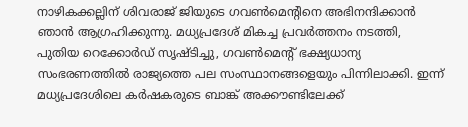നാഴികക്കല്ലിന് ശിവരാജ് ജിയുടെ ഗവണ്‍മെന്റിനെ അഭിനന്ദിക്കാന്‍ ഞാന്‍ ആഗ്രഹിക്കുന്നു. മധ്യപ്രദേശ് മികച്ച പ്രവര്‍ത്തനം നടത്തി, പുതിയ റെക്കോര്‍ഡ് സൃഷ്ടിച്ചു, ഗവണ്‍മെന്റ് ഭക്ഷ്യധാന്യ സംഭരണത്തില്‍ രാജ്യത്തെ പല സംസ്ഥാനങ്ങളെയും പിന്നിലാക്കി. ഇന്ന് മധ്യപ്രദേശിലെ കര്‍ഷകരുടെ ബാങ്ക് അക്കൗണ്ടിലേക്ക്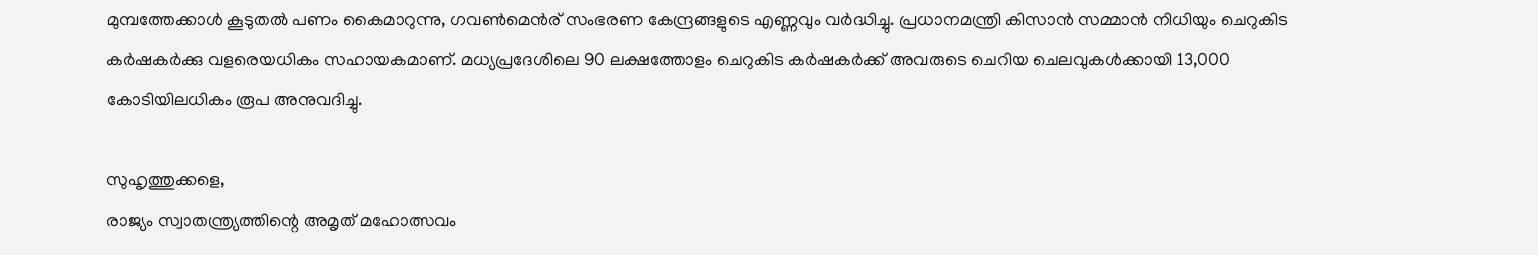മുമ്പത്തേക്കാള്‍ കൂടുതല്‍ പണം കൈമാറുന്നു, ഗവണ്‍മെന്‍ര് സംഭരണ കേന്ദ്രങ്ങളുടെ എണ്ണവും വര്‍ദ്ധിച്ചു. പ്രധാനമന്ത്രി കിസാന്‍ സമ്മാന്‍ നിധിയും ചെറുകിട കര്‍ഷകര്‍ക്കു വളരെയധികം സഹായകമാണ്. മധ്യപ്രദേശിലെ 90 ലക്ഷത്തോളം ചെറുകിട കര്‍ഷകര്‍ക്ക് അവരുടെ ചെറിയ ചെലവുകള്‍ക്കായി 13,000 കോടിയിലധികം രൂപ അനുവദിച്ചു.

സുഹൃത്തുക്കളെ,
രാജ്യം സ്വാതന്ത്ര്യത്തിന്റെ അമൃത് മഹോത്സവം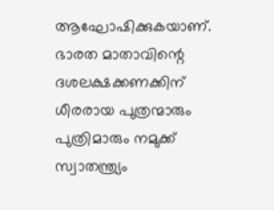ആഘോഷിക്കുകയാണ്. ഭാരത മാതാവിന്റെ ദശലക്ഷക്കണക്കിന് ധീരരായ പുത്രന്മാരും പുത്രിമാരും നമുക്ക് സ്വാതന്ത്ര്യം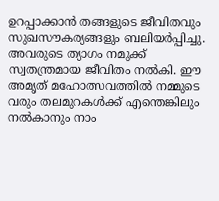ഉറപ്പാക്കാന്‍ തങ്ങളുടെ ജീവിതവും സുഖസൗകര്യങ്ങളും ബലിയര്‍പ്പിച്ചു. അവരുടെ ത്യാഗം നമുക്ക് സ്വതന്ത്രമായ ജീവിതം നല്‍കി. ഈ അമൃത് മഹോത്സവത്തില്‍ നമ്മുടെ വരും തലമുറകള്‍ക്ക് എന്തെങ്കിലും നല്‍കാനും നാം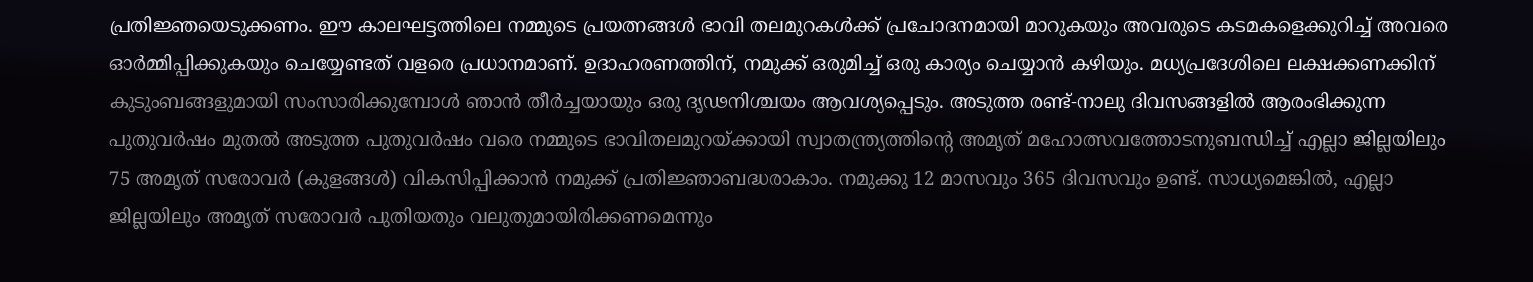പ്രതിജ്ഞയെടുക്കണം. ഈ കാലഘട്ടത്തിലെ നമ്മുടെ പ്രയത്നങ്ങള്‍ ഭാവി തലമുറകള്‍ക്ക് പ്രചോദനമായി മാറുകയും അവരുടെ കടമകളെക്കുറിച്ച് അവരെ ഓര്‍മ്മിപ്പിക്കുകയും ചെയ്യേണ്ടത് വളരെ പ്രധാനമാണ്. ഉദാഹരണത്തിന്, നമുക്ക് ഒരുമിച്ച് ഒരു കാര്യം ചെയ്യാന്‍ കഴിയും. മധ്യപ്രദേശിലെ ലക്ഷക്കണക്കിന് കുടുംബങ്ങളുമായി സംസാരിക്കുമ്പോള്‍ ഞാന്‍ തീര്‍ച്ചയായും ഒരു ദൃഢനിശ്ചയം ആവശ്യപ്പെടും. അടുത്ത രണ്ട്-നാലു ദിവസങ്ങളില്‍ ആരംഭിക്കുന്ന പുതുവര്‍ഷം മുതല്‍ അടുത്ത പുതുവര്‍ഷം വരെ നമ്മുടെ ഭാവിതലമുറയ്ക്കായി സ്വാതന്ത്ര്യത്തിന്റെ അമൃത് മഹോത്സവത്തോടനുബന്ധിച്ച് എല്ലാ ജില്ലയിലും 75 അമൃത് സരോവര്‍ (കുളങ്ങള്‍) വികസിപ്പിക്കാന്‍ നമുക്ക് പ്രതിജ്ഞാബദ്ധരാകാം. നമുക്കു 12 മാസവും 365 ദിവസവും ഉണ്ട്. സാധ്യമെങ്കില്‍, എല്ലാ ജില്ലയിലും അമൃത് സരോവര്‍ പുതിയതും വലുതുമായിരിക്കണമെന്നും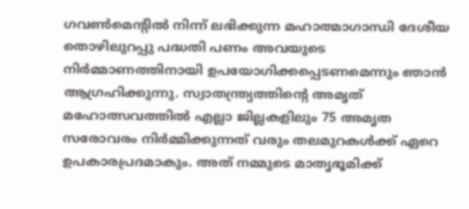ഗവണ്‍മെന്റില്‍ നിന്ന് ലഭിക്കുന്ന മഹാത്മാഗാന്ധി ദേശീയ തൊഴിലുറപ്പു പദ്ധതി പണം അവയുടെ നിര്‍മ്മാണത്തിനായി ഉപയോഗിക്കപ്പെടണമെന്നും ഞാന്‍ ആഗ്രഹിക്കുന്നു. സ്വാതന്ത്ര്യത്തിന്റെ അമൃത് മഹോത്സവത്തില്‍ എല്ലാ ജില്ലകളിലും 75 അമൃത സരോവരം നിര്‍മ്മിക്കുന്നത് വരും തലമുറകള്‍ക്ക് ഏറെ ഉപകാരപ്രദമാകും. അത് നമ്മുടെ മാതൃഭൂമിക്ക്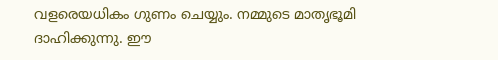വളരെയധികം ഗുണം ചെയ്യും. നമ്മുടെ മാതൃഭൂമി ദാഹിക്കുന്നു. ഈ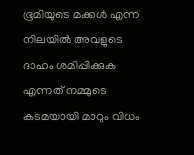ഭൂമിയുടെ മക്കള്‍ എന്ന നിലയില്‍ അവളുടെ ദാഹം ശമിപ്പിക്കുക എന്നത് നമ്മുടെ കടമയായി മാറും വിധം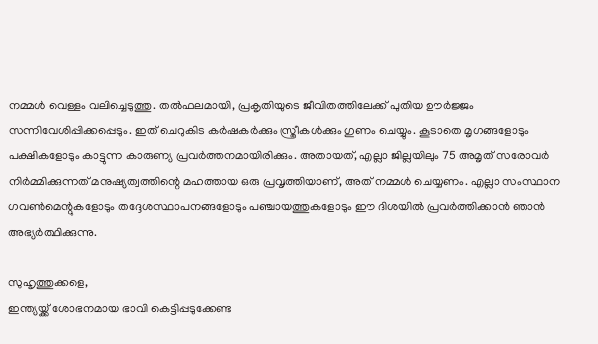നമ്മള്‍ വെള്ളം വലിച്ചെടുത്തു. തല്‍ഫലമായി, പ്രകൃതിയുടെ ജീവിതത്തിലേക്ക് പുതിയ ഊര്‍ജ്ജം സന്നിവേശിപ്പിക്കപ്പെടും. ഇത് ചെറുകിട കര്‍ഷകര്‍ക്കും സ്ത്രീകള്‍ക്കും ഗുണം ചെയ്യും. കൂടാതെ മൃഗങ്ങളോടും പക്ഷികളോടും കാട്ടുന്ന കാരുണ്യ പ്രവര്‍ത്തനമായിരിക്കും. അതായത്, എല്ലാ ജില്ലയിലും 75 അമൃത് സരോവര്‍ നിര്‍മ്മിക്കുന്നത് മനുഷ്യത്വത്തിന്റെ മഹത്തായ ഒരു പ്രവൃത്തിയാണ്, അത് നമ്മള്‍ ചെയ്യണം. എല്ലാ സംസ്ഥാന ഗവണ്‍മെന്റുകളോടും തദ്ദേശസ്ഥാപനങ്ങളോടും പഞ്ചായത്തുകളോടും ഈ ദിശയില്‍ പ്രവര്‍ത്തിക്കാന്‍ ഞാന്‍ അഭ്യര്‍ത്ഥിക്കുന്നു.

സുഹൃത്തുക്കളെ,
ഇന്ത്യയ്ക്ക് ശോഭനമായ ഭാവി കെട്ടിപ്പടുക്കേണ്ട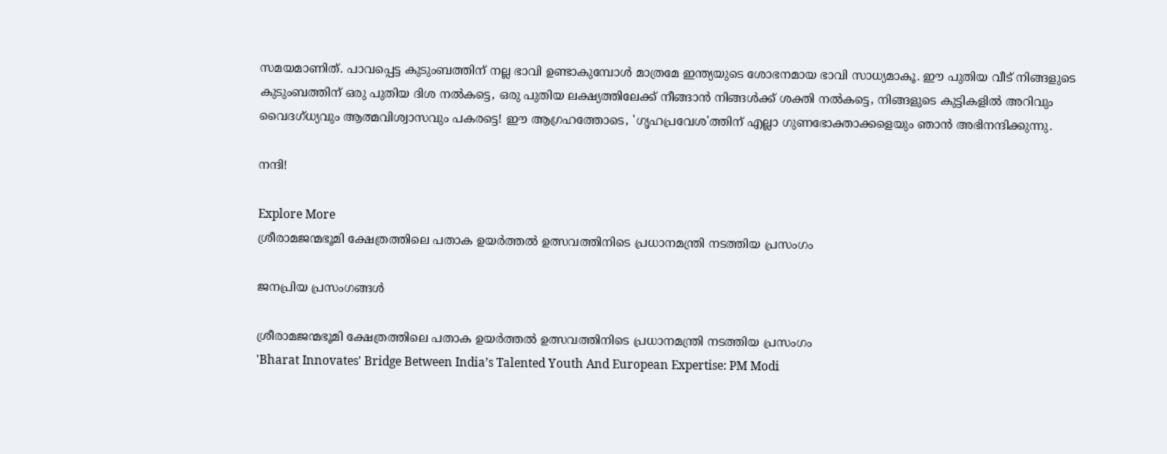സമയമാണിത്. പാവപ്പെട്ട കുടുംബത്തിന് നല്ല ഭാവി ഉണ്ടാകുമ്പോള്‍ മാത്രമേ ഇന്ത്യയുടെ ശോഭനമായ ഭാവി സാധ്യമാകൂ. ഈ പുതിയ വീട് നിങ്ങളുടെ കുടുംബത്തിന് ഒരു പുതിയ ദിശ നല്‍കട്ടെ, ഒരു പുതിയ ലക്ഷ്യത്തിലേക്ക് നീങ്ങാന്‍ നിങ്ങള്‍ക്ക് ശക്തി നല്‍കട്ടെ, നിങ്ങളുടെ കുട്ടികളില്‍ അറിവും വൈദഗ്ധ്യവും ആത്മവിശ്വാസവും പകരട്ടെ! ഈ ആഗ്രഹത്തോടെ, 'ഗൃഹപ്രവേശ'ത്തിന് എല്ലാ ഗുണഭോക്താക്കളെയും ഞാന്‍ അഭിനന്ദിക്കുന്നു.

നന്ദി!

Explore More
ശ്രീരാമജന്മഭൂമി ക്ഷേത്രത്തിലെ പതാക ഉയർത്തൽ ഉത്സവത്തിനിടെ പ്രധാനമന്ത്രി നടത്തിയ പ്രസംഗം

ജനപ്രിയ പ്രസംഗങ്ങൾ

ശ്രീരാമജന്മഭൂമി ക്ഷേത്രത്തിലെ പതാക ഉയർത്തൽ ഉത്സവത്തിനിടെ പ്രധാനമന്ത്രി നടത്തിയ പ്രസംഗം
'Bharat Innovates' Bridge Between India’s Talented Youth And European Expertise: PM Modi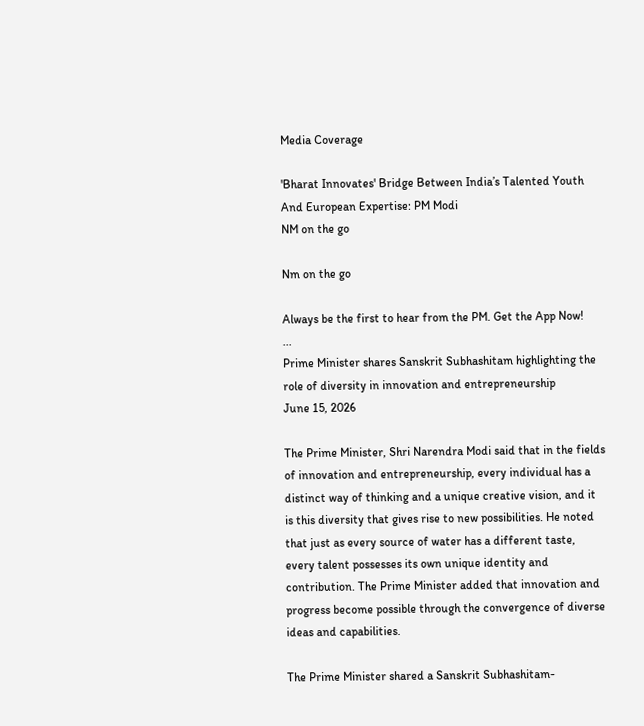Media Coverage

'Bharat Innovates' Bridge Between India’s Talented Youth And European Expertise: PM Modi
NM on the go

Nm on the go

Always be the first to hear from the PM. Get the App Now!
...
Prime Minister shares Sanskrit Subhashitam highlighting the role of diversity in innovation and entrepreneurship
June 15, 2026

The Prime Minister, Shri Narendra Modi said that in the fields of innovation and entrepreneurship, every individual has a distinct way of thinking and a unique creative vision, and it is this diversity that gives rise to new possibilities. He noted that just as every source of water has a different taste, every talent possesses its own unique identity and contribution. The Prime Minister added that innovation and progress become possible through the convergence of diverse ideas and capabilities.

The Prime Minister shared a Sanskrit Subhashitam-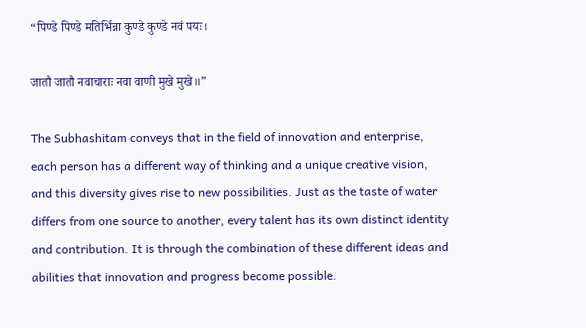“पिण्डे पिण्डे मतिर्भिन्ना कुण्डे कुण्डे नवं पयः।

जातौ जातौ नवाचाराः नवा वाणी मुखे मुखे॥”

The Subhashitam conveys that in the field of innovation and enterprise, each person has a different way of thinking and a unique creative vision, and this diversity gives rise to new possibilities. Just as the taste of water differs from one source to another, every talent has its own distinct identity and contribution. It is through the combination of these different ideas and abilities that innovation and progress become possible.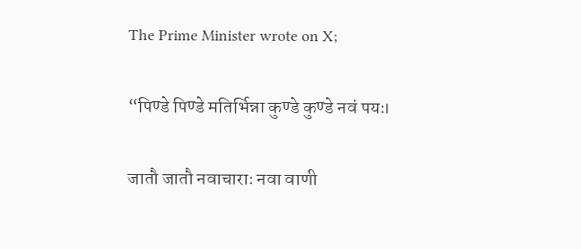The Prime Minister wrote on X;

“पिण्डे पिण्डे मतिर्भिन्ना कुण्डे कुण्डे नवं पयः।

जातौ जातौ नवाचाराः नवा वाणी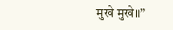मुखे मुखे॥”